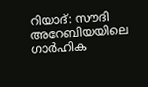റിയാദ്: സൗദി അറേബിയയിലെ ഗാർഹിക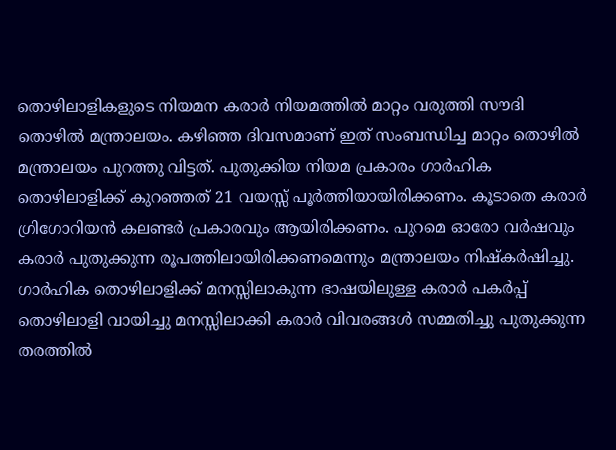തൊഴിലാളികളുടെ നിയമന കരാർ നിയമത്തിൽ മാറ്റം വരുത്തി സൗദി തൊഴിൽ മന്ത്രാലയം. കഴിഞ്ഞ ദിവസമാണ് ഇത് സംബന്ധിച്ച മാറ്റം തൊഴിൽ മന്ത്രാലയം പുറത്തു വിട്ടത്. പുതുക്കിയ നിയമ പ്രകാരം ഗാർഹിക തൊഴിലാളിക്ക് കുറഞ്ഞത് 21 വയസ്സ് പൂർത്തിയായിരിക്കണം. കൂടാതെ കരാർ ഗ്രിഗോറിയൻ കലണ്ടർ പ്രകാരവും ആയിരിക്കണം. പുറമെ ഓരോ വർഷവും കരാർ പുതുക്കുന്ന രൂപത്തിലായിരിക്കണമെന്നും മന്ത്രാലയം നിഷ്കർഷിച്ചു. ഗാർഹിക തൊഴിലാളിക്ക് മനസ്സിലാകുന്ന ഭാഷയിലുള്ള കരാർ പകർപ്പ് തൊഴിലാളി വായിച്ചു മനസ്സിലാക്കി കരാർ വിവരങ്ങൾ സമ്മതിച്ചു പുതുക്കുന്ന തരത്തിൽ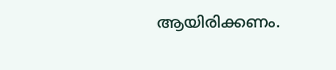ആയിരിക്കണം.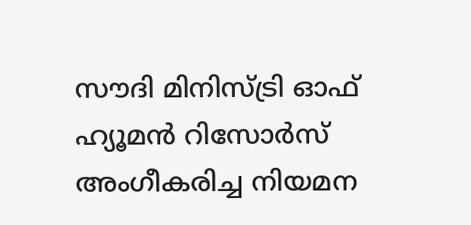സൗദി മിനിസ്ട്രി ഓഫ് ഹ്യൂമൻ റിസോർസ് അംഗീകരിച്ച നിയമന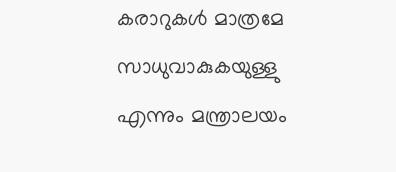കരാറുകൾ മാത്രമേ സാധുവാകുകയുള്ളു എന്നും മന്ത്രാലയം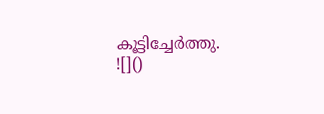കൂട്ടിച്ചേർത്തു.
![]()